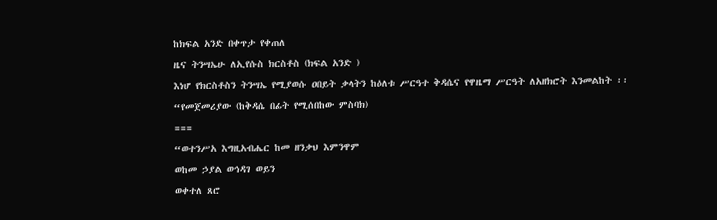ከክፍል አንድ በቀጥታ የቀጠለ
ዜና ትንሣኤሁ ለኢየሱስ ክርስቶስ (ክፍል አንድ )
እነሆ የክርስቶስን ትንሣኤ የሚያወሱ ዐበይት ቃላትን ከዕለቱ ሥርዓተ ቅዳሴና የዋዜማ ሥርዓት ለአዘክሮት እንመልከት ፡፡
“የመጀመሪያው (ከቅዳሴ በፊት የሚሰበከው ምስባክ)
===
“ወተንሥአ እግዚአብሔር ከመ ዘንቃህ እምንዋም
ወከመ ኃያል ወኅዳገ ወይን
ወቀተለ ጸሮ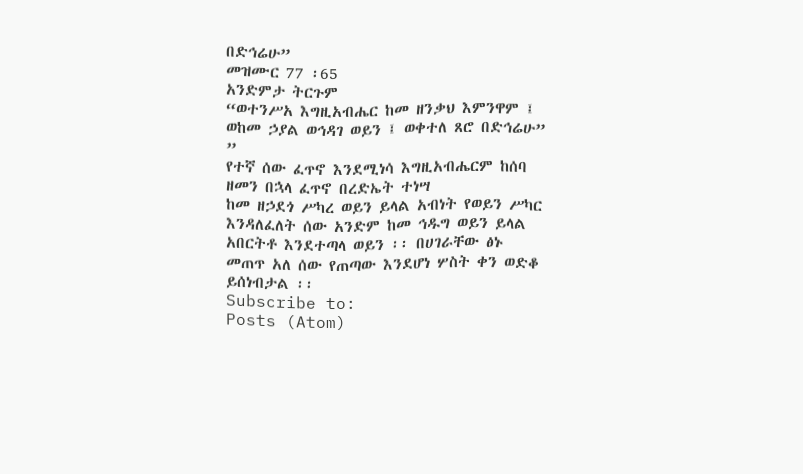በድኅሬሁ”
መዝሙር 77 ፡65
አንድምታ ትርጉም
“ወተንሥአ እግዚአብሔር ከመ ዘንቃህ እምንዋም ፤ ወከመ ኃያል ወኅዳገ ወይን ፤ ወቀተለ ጸሮ በድኅሬሁ” ”
የተኛ ሰው ፈጥኖ እንደሚነሳ እግዚአብሔርም ከሰባ ዘመን በኋላ ፈጥኖ በረድኤት ተነሣ
ከመ ዘኃደጎ ሥካረ ወይን ይላል አብነት የወይን ሥካር እንዳለፈለት ሰው አንድም ከመ ኅዱግ ወይን ይላል አበርትቶ እንደተጣላ ወይን ፡፡ በሀገራቸው ፅኑ መጠጥ አለ ሰው የጠጣው እንደሆነ ሦስት ቀን ወድቆ ይሰነብታል ፡፡
Subscribe to:
Posts (Atom)